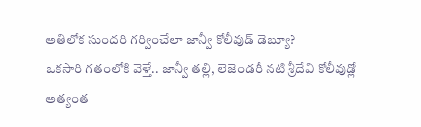అతిలోక సుందరి గర్వించేలా జాన్వీ కోలీవుడ్ డెబ్యూ?
ఒకసారి గతంలోకి వెళ్తే.. జాన్వీ తల్లి, లెజెండరీ నటి శ్రీదేవి కోలీవుడ్లో అత్యంత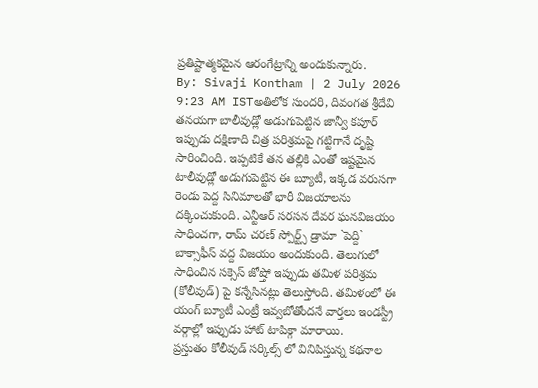ప్రతిష్టాత్మకమైన ఆరంగేట్రాన్ని అందుకున్నారు.
By: Sivaji Kontham | 2 July 2026 9:23 AM ISTఅతిలోక సుందరి, దివంగత శ్రీదేవి తనయగా బాలీవుడ్లో అడుగుపెట్టిన జాన్వీ కపూర్ ఇప్పుడు దక్షిణాది చిత్ర పరిశ్రమపై గట్టిగానే దృష్టి సారించింది. ఇప్పటికే తన తల్లికి ఎంతో ఇష్టమైన టాలీవుడ్లో అడుగుపెట్టిన ఈ బ్యూటీ, ఇక్కడ వరుసగా రెండు పెద్ద సినిమాలతో భారీ విజయాలను దక్కించుకుంది. ఎన్టీఆర్ సరసన దేవర ఘనవిజయం సాధించగా, రామ్ చరణ్ స్పోర్ట్స్ డ్రామా `పెద్ది` బాక్సాఫీస్ వద్ద విజయం అందుకుంది. తెలుగులో సాధించిన సక్సెస్ జోష్తో ఇప్పుడు తమిళ పరిశ్రమ (కోలీవుడ్) పై కన్నేసినట్లు తెలుస్తోంది. తమిళంలో ఈ యంగ్ బ్యూటీ ఎంట్రీ ఇవ్వబోతోందనే వార్తలు ఇండస్ట్రీ వర్గాల్లో ఇప్పుడు హాట్ టాపిక్గా మారాయి.
ప్రస్తుతం కోలీవుడ్ సర్కిల్స్ లో వినిపిస్తున్న కథనాల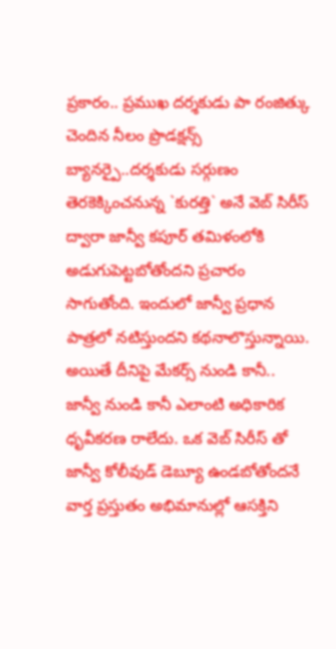ప్రకారం.. ప్రముఖ దర్శకుడు పా రంజిత్కు చెందిన నీలం ప్రొడక్షన్స్ బ్యానర్పై..దర్శకుడు సర్గుణం తెరకెక్కించనున్న `కురత్తి` అనే వెబ్ సిరీస్ ద్వారా జాన్వీ కపూర్ తమిళంలోకి అడుగుపెట్టబోతోందని ప్రచారం సాగుతోంది. ఇందులో జాన్వీ ప్రధాన పాత్రలో నటిస్తుందని కథనాలొస్తున్నాయి. అయితే దీనిపై మేకర్స్ నుండి కానీ.. జాన్వీ నుండి కానీ ఎలాంటి అధికారిక ధృవీకరణ రాలేదు. ఒక వెబ్ సిరీస్ తో జాన్వీ కోలీవుడ్ డెబ్యూ ఉండబోతోందనే వార్త ప్రస్తుతం అభిమానుల్లో ఆసక్తిని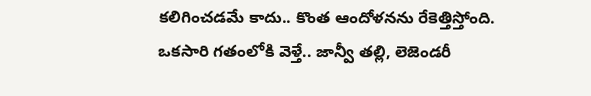కలిగించడమే కాదు.. కొంత ఆందోళనను రేకెత్తిస్తోంది.
ఒకసారి గతంలోకి వెళ్తే.. జాన్వీ తల్లి, లెజెండరీ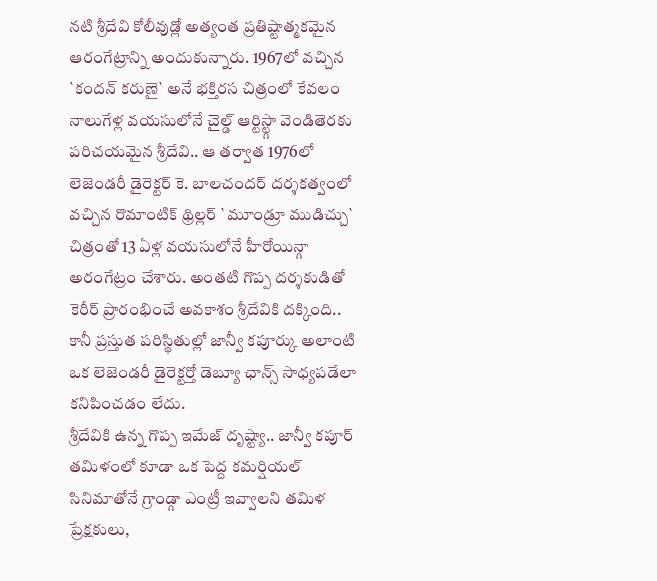నటి శ్రీదేవి కోలీవుడ్లో అత్యంత ప్రతిష్టాత్మకమైన ఆరంగేట్రాన్ని అందుకున్నారు. 1967లో వచ్చిన `కందన్ కరుణై` అనే భక్తిరస చిత్రంలో కేవలం నాలుగేళ్ల వయసులోనే చైల్డ్ ఆర్టిస్ట్గా వెండితెరకు పరిచయమైన శ్రీదేవి.. ఆ తర్వాత 1976లో లెజెండరీ డైరెక్టర్ కె. బాలచందర్ దర్శకత్వంలో వచ్చిన రొమాంటిక్ థ్రిల్లర్ `మూండ్రూ ముడిచ్చు` చిత్రంతో 13 ఏళ్ల వయసులోనే హీరోయిన్గా అరంగేట్రం చేశారు. అంతటి గొప్ప దర్శకుడితో కెరీర్ ప్రారంభించే అవకాశం శ్రీదేవికి దక్కింది.. కానీ ప్రస్తుత పరిస్థితుల్లో జాన్వీ కపూర్కు అలాంటి ఒక లెజెండరీ డైరెక్టర్తో డెబ్యూ ఛాన్స్ సాధ్యపడేలా కనిపించడం లేదు.
శ్రీదేవికి ఉన్న గొప్ప ఇమేజ్ దృష్ట్యా.. జాన్వీ కపూర్ తమిళంలో కూడా ఒక పెద్ద కమర్షియల్ సినిమాతోనే గ్రాండ్గా ఎంట్రీ ఇవ్వాలని తమిళ ప్రేక్షకులు,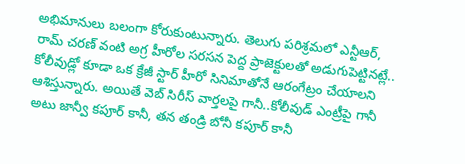అభిమానులు బలంగా కోరుకుంటున్నారు. తెలుగు పరిశ్రమలో ఎన్టీఆర్, రామ్ చరణ్ వంటి అగ్ర హీరోల సరసన పెద్ద ప్రాజెక్టులతో అడుగుపెట్టినట్లే.. కోలీవుడ్లో కూడా ఒక క్రేజీ స్టార్ హీరో సినిమాతోనే ఆరంగేట్రం చేయాలని ఆశిస్తున్నారు. అయితే వెబ్ సిరీస్ వార్తలపై గానీ..కోలీవుడ్ ఎంట్రీపై గానీ అటు జాన్వీ కపూర్ కానీ, తన తండ్రి బోనీ కపూర్ కానీ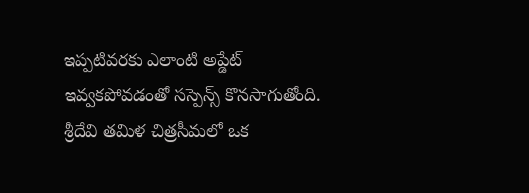ఇప్పటివరకు ఎలాంటి అప్డేట్ ఇవ్వకపోవడంతో సస్పెన్స్ కొనసాగుతోంది.
శ్రీదేవి తమిళ చిత్రసీమలో ఒక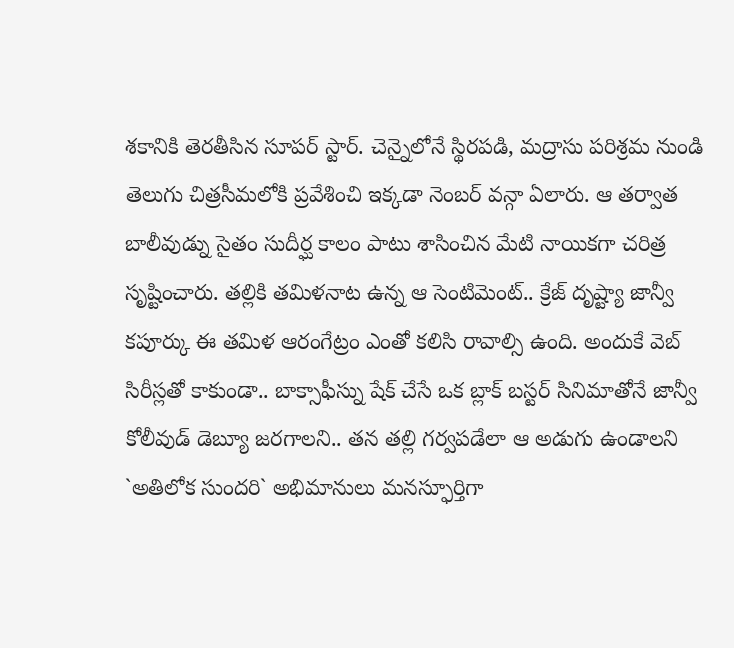శకానికి తెరతీసిన సూపర్ స్టార్. చెన్నైలోనే స్థిరపడి, మద్రాసు పరిశ్రమ నుండి తెలుగు చిత్రసీమలోకి ప్రవేశించి ఇక్కడా నెంబర్ వన్గా ఏలారు. ఆ తర్వాత బాలీవుడ్ను సైతం సుదీర్ఘ కాలం పాటు శాసించిన మేటి నాయికగా చరిత్ర సృష్టించారు. తల్లికి తమిళనాట ఉన్న ఆ సెంటిమెంట్.. క్రేజ్ దృష్ట్యా జాన్వీ కపూర్కు ఈ తమిళ ఆరంగేట్రం ఎంతో కలిసి రావాల్సి ఉంది. అందుకే వెబ్ సిరీస్లతో కాకుండా.. బాక్సాఫీస్ను షేక్ చేసే ఒక బ్లాక్ బస్టర్ సినిమాతోనే జాన్వీ కోలీవుడ్ డెబ్యూ జరగాలని.. తన తల్లి గర్వపడేలా ఆ అడుగు ఉండాలని `అతిలోక సుందరి` అభిమానులు మనస్ఫూర్తిగా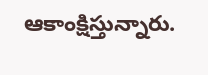ఆకాంక్షిస్తున్నారు.